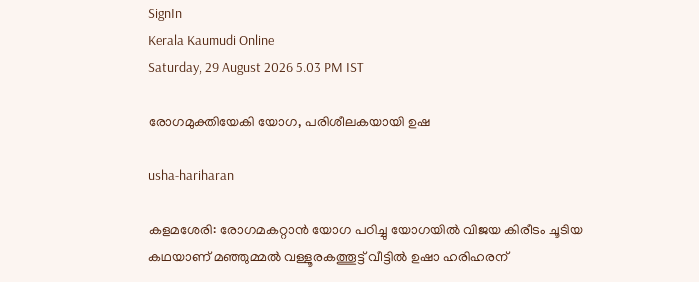SignIn
Kerala Kaumudi Online
Saturday, 29 August 2026 5.03 PM IST

രോഗമുക്തിയേകി യോഗ, പരിശീലകയായി ഉഷ

usha-hariharan

കളമശേരി: രോഗമകറ്റാൻ യോഗ പഠിച്ചു യോഗയിൽ വിജയ കിരീടം ചൂടിയ കഥയാണ് മഞ്ഞുമ്മൽ വള്ളൂരകത്തൂട്ട് വീട്ടിൽ ഉഷാ ഹരിഹരന്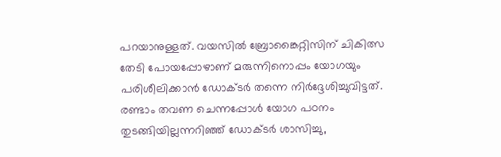പറയാനുള്ളത്. വയസിൽ ബ്രോങ്കൈറ്റിസിന് ചികിത്സ തേടി പോയപ്പോഴാണ് മരുന്നിനൊപ്പം യോഗയും പരിശീലിക്കാൻ ഡോക്ടർ തന്നെ നി‍ർദ്ദേശിച്ചുവിട്ടത്. രണ്ടാം തവണ ചെന്നപ്പോൾ യോഗ പഠനം തുടങ്ങിയില്ലന്നറിഞ്ഞ് ഡോക്ടർ ശാസിച്ചു,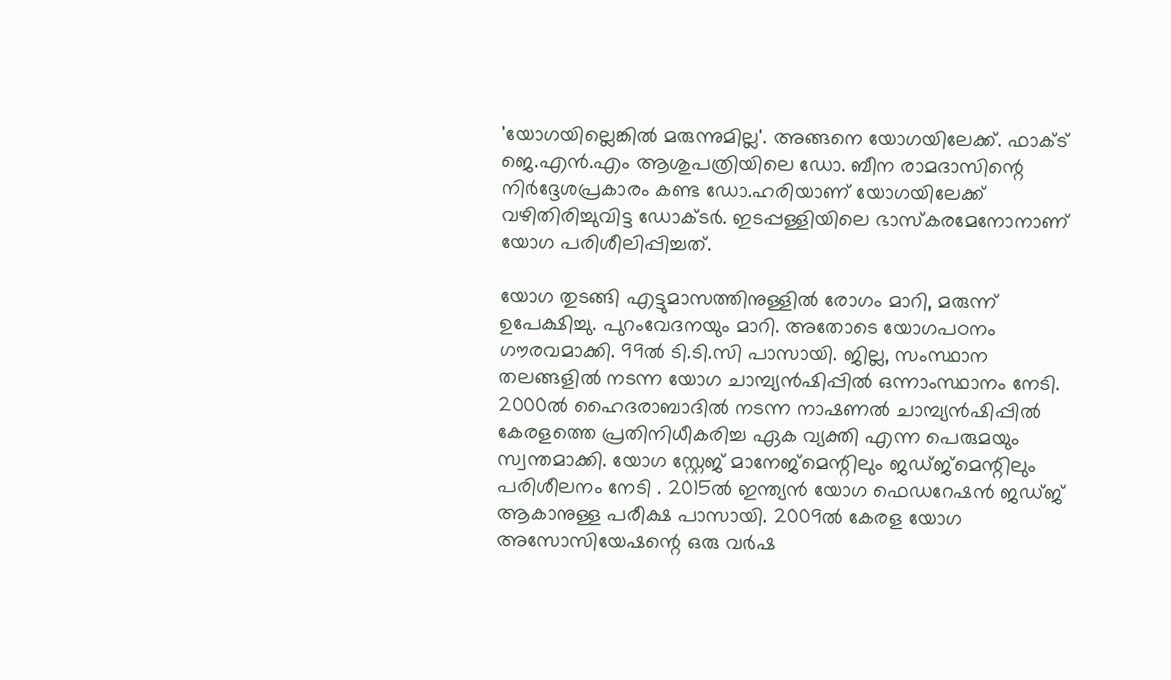'യോഗയില്ലെങ്കിൽ മരുന്നുമില്ല'. അങ്ങനെ യോഗയിലേക്ക്. ഫാക്ട് ജെ.എൻ.എം ആശുപത്രിയിലെ ‌ഡോ. ബീന രാമദാസിന്റെ നിർദ്ദേശപ്രകാരം കണ്ട ഡോ.ഹരിയാണ് യോഗയിലേക്ക് വഴിതിരിച്ചുവിട്ട ഡോക്ടർ. ഇടപ്പള്ളിയിലെ ഭാസ്കരമേനോനാണ് യോഗ പരിശീലിപ്പിച്ചത്.

യോഗ തുടങ്ങി എട്ടുമാസത്തിനുള്ളിൽ രോഗം മാറി, മരുന്ന് ഉപേക്ഷിച്ചു. പുറംവേദനയും മാറി. അതോടെ യോഗപഠനം ഗൗരവമാക്കി. 99ൽ ടി.ടി.സി പാസായി. ജില്ല, സംസ്ഥാന തലങ്ങളിൽ നടന്ന യോഗ ചാമ്പ്യൻഷിപ്പിൽ ഒന്നാംസ്ഥാനം നേടി. 2000ൽ ഹൈദരാബാദിൽ നടന്ന നാഷണൽ ചാമ്പ്യൻഷിപ്പിൽ കേരളത്തെ പ്രതിനിധീകരിച്ച ഏക വ്യക്തി എന്ന പെരുമയും സ്വന്തമാക്കി. യോഗ സ്റ്റേജ് മാനേജ്മെന്റിലും ജഡ്ജ്മെന്റിലും പരിശീലനം നേടി . 2015ൽ ഇന്ത്യൻ യോഗ ഫെഡറേഷൻ ജഡ്ജ് ആകാനുള്ള പരീക്ഷ പാസായി. 2009ൽ കേരള യോഗ അസോസിയേഷന്റെ ഒരു വർഷ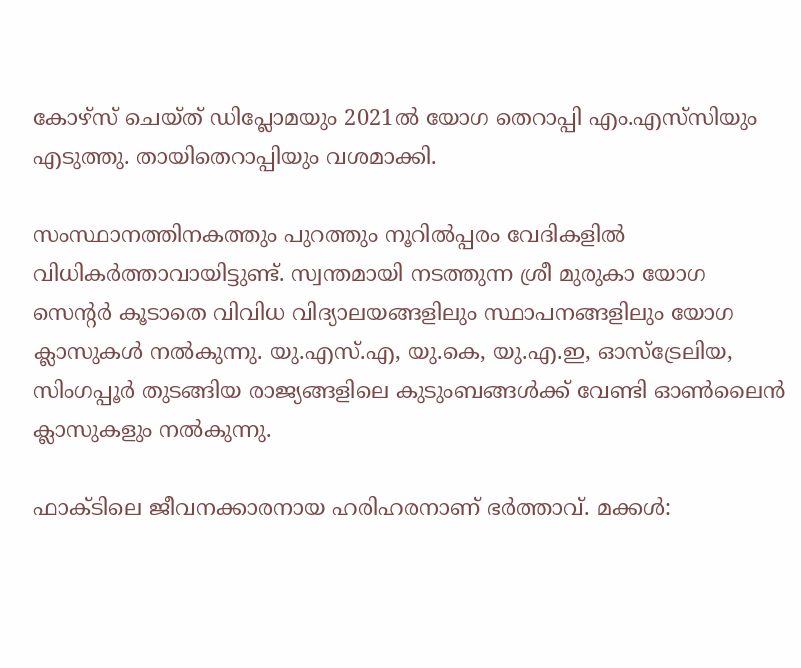കോഴ്സ് ചെയ്ത് ഡിപ്ലോമയും 2021ൽ യോഗ തെറാപ്പി എം.എസ്‌സിയും എടുത്തു. തായിതെറാപ്പിയും വശമാക്കി.

സംസ്ഥാനത്തിനകത്തും പുറത്തും നൂറിൽപ്പരം വേദികളിൽ വിധികർത്താവായിട്ടുണ്ട്. സ്വന്തമായി നടത്തുന്ന ശ്രീ മുരുകാ യോഗ സെന്റർ കൂടാതെ വിവിധ വിദ്യാലയങ്ങളിലും സ്ഥാപനങ്ങളിലും യോഗ ക്ലാസുകൾ നൽകുന്നു. യു.എസ്.എ, യു.കെ, യു.എ.ഇ, ഓസ്ട്രേലിയ, സിംഗപ്പൂർ തുടങ്ങിയ രാജ്യങ്ങളിലെ കുടുംബങ്ങൾക്ക് വേണ്ടി ഓൺലൈൻ ക്ലാസുകളും നൽകുന്നു.

ഫാക്ടിലെ ജീവനക്കാരനായ ഹരിഹരനാണ് ഭർത്താവ്. മക്കൾ: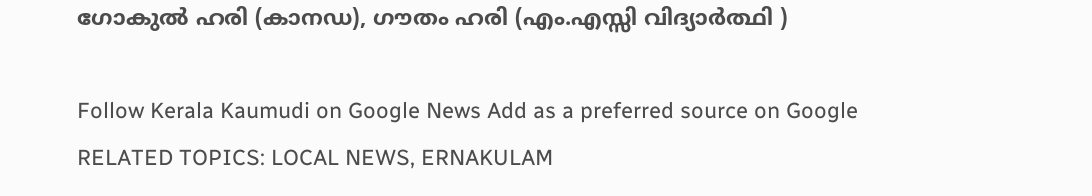ഗോകുൽ ഹരി (കാനഡ), ഗൗതം ഹരി (എം.എസ്സി വിദ്യാർത്ഥി )

Follow Kerala Kaumudi on Google News Add as a preferred source on Google
RELATED TOPICS: LOCAL NEWS, ERNAKULAM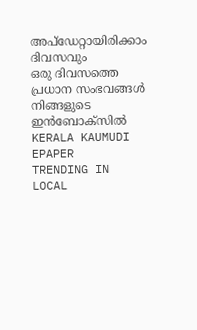അപ്ഡേറ്റായിരിക്കാം ദിവസവും
ഒരു ദിവസത്തെ പ്രധാന സംഭവങ്ങൾ നിങ്ങളുടെ ഇൻബോക്സിൽ
KERALA KAUMUDI EPAPER
TRENDING IN LOCAL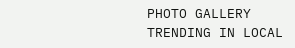PHOTO GALLERY
TRENDING IN LOCAL